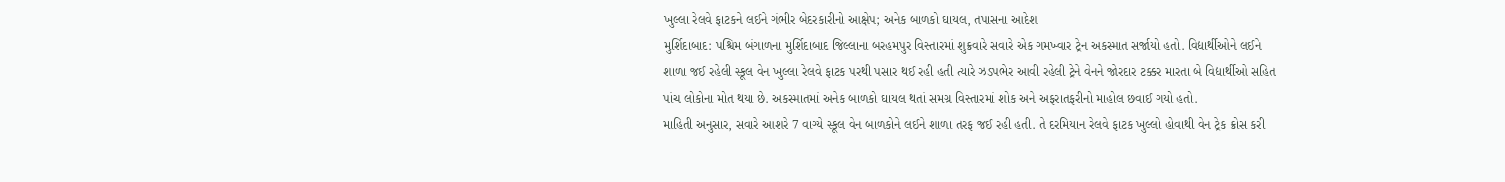ખુલ્લા રેલવે ફાટકને લઈને ગંભીર બેદરકારીનો આક્ષેપ; અનેક બાળકો ઘાયલ, તપાસના આદેશ
મુર્શિદાબાદ: પશ્ચિમ બંગાળના મુર્શિદાબાદ જિલ્લાના બરહમપુર વિસ્તારમાં શુક્રવારે સવારે એક ગમખ્વાર ટ્રેન અકસ્માત સર્જાયો હતો. વિદ્યાર્થીઓને લઈને શાળા જઈ રહેલી સ્કૂલ વેન ખુલ્લા રેલવે ફાટક પરથી પસાર થઈ રહી હતી ત્યારે ઝડપભેર આવી રહેલી ટ્રેને વેનને જોરદાર ટક્કર મારતા બે વિદ્યાર્થીઓ સહિત પાંચ લોકોના મોત થયા છે. અકસ્માતમાં અનેક બાળકો ઘાયલ થતાં સમગ્ર વિસ્તારમાં શોક અને અફરાતફરીનો માહોલ છવાઈ ગયો હતો.
માહિતી અનુસાર, સવારે આશરે 7 વાગ્યે સ્કૂલ વેન બાળકોને લઈને શાળા તરફ જઈ રહી હતી. તે દરમિયાન રેલવે ફાટક ખુલ્લો હોવાથી વેન ટ્રેક ક્રોસ કરી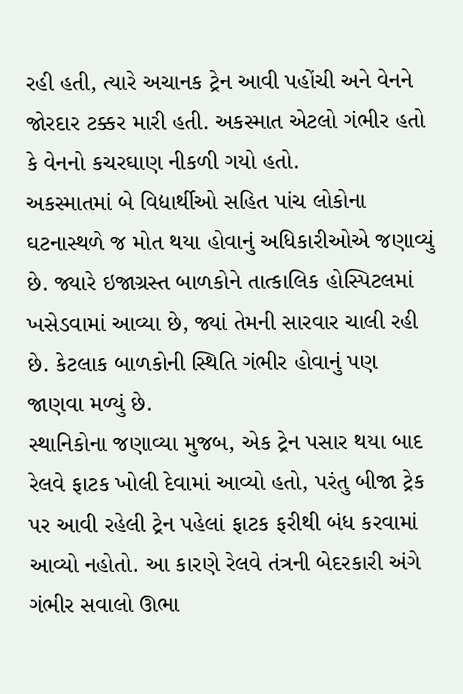રહી હતી, ત્યારે અચાનક ટ્રેન આવી પહોંચી અને વેનને જોરદાર ટક્કર મારી હતી. અકસ્માત એટલો ગંભીર હતો કે વેનનો કચરઘાણ નીકળી ગયો હતો.
અકસ્માતમાં બે વિદ્યાર્થીઓ સહિત પાંચ લોકોના ઘટનાસ્થળે જ મોત થયા હોવાનું અધિકારીઓએ જણાવ્યું છે. જ્યારે ઇજાગ્રસ્ત બાળકોને તાત્કાલિક હોસ્પિટલમાં ખસેડવામાં આવ્યા છે, જ્યાં તેમની સારવાર ચાલી રહી છે. કેટલાક બાળકોની સ્થિતિ ગંભીર હોવાનું પણ જાણવા મળ્યું છે.
સ્થાનિકોના જણાવ્યા મુજબ, એક ટ્રેન પસાર થયા બાદ રેલવે ફાટક ખોલી દેવામાં આવ્યો હતો, પરંતુ બીજા ટ્રેક પર આવી રહેલી ટ્રેન પહેલાં ફાટક ફરીથી બંધ કરવામાં આવ્યો નહોતો. આ કારણે રેલવે તંત્રની બેદરકારી અંગે ગંભીર સવાલો ઊભા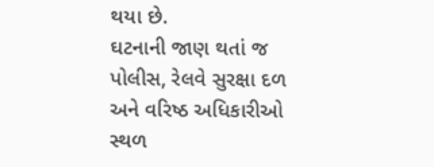થયા છે.
ઘટનાની જાણ થતાં જ પોલીસ, રેલવે સુરક્ષા દળ અને વરિષ્ઠ અધિકારીઓ સ્થળ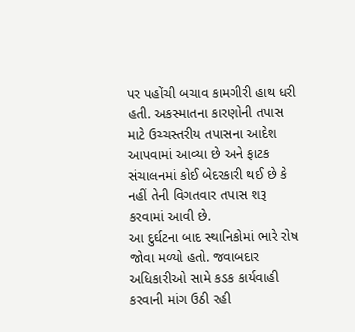પર પહોંચી બચાવ કામગીરી હાથ ધરી હતી. અકસ્માતના કારણોની તપાસ માટે ઉચ્ચસ્તરીય તપાસના આદેશ આપવામાં આવ્યા છે અને ફાટક સંચાલનમાં કોઈ બેદરકારી થઈ છે કે નહીં તેની વિગતવાર તપાસ શરૂ કરવામાં આવી છે.
આ દુર્ઘટના બાદ સ્થાનિકોમાં ભારે રોષ જોવા મળ્યો હતો. જવાબદાર અધિકારીઓ સામે કડક કાર્યવાહી કરવાની માંગ ઉઠી રહી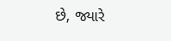છે, જ્યારે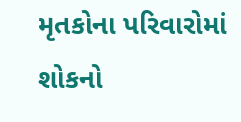મૃતકોના પરિવારોમાં શોકનો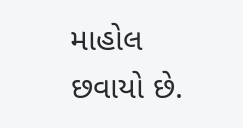માહોલ છવાયો છે.